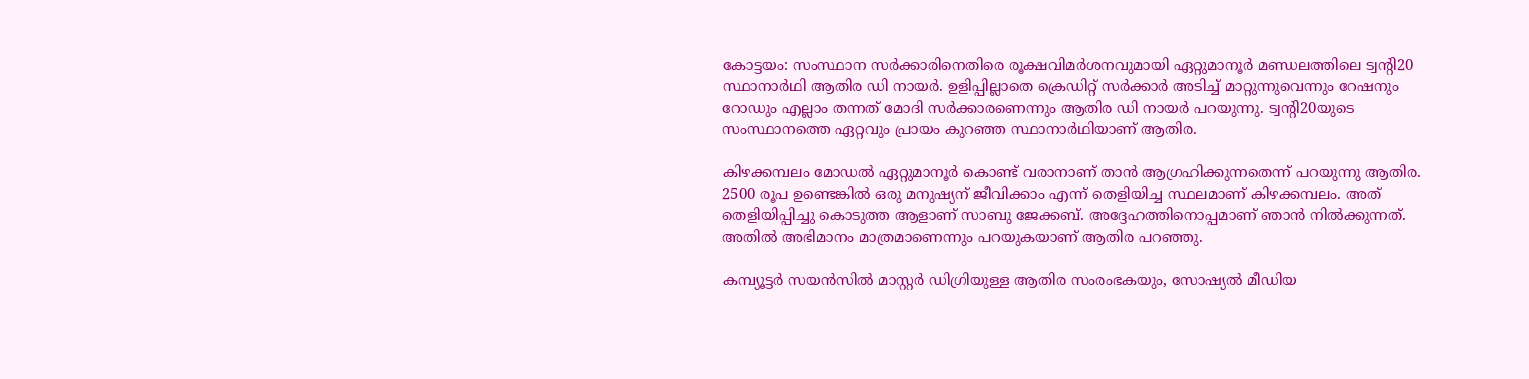കോട്ടയം: സംസ്ഥാന സര്‍ക്കാരിനെതിരെ രൂക്ഷവിമര്‍ശനവുമായി ഏറ്റുമാനൂര്‍ മണ്ഡലത്തിലെ ട്വന്റി20 സ്ഥാനാര്‍ഥി ആതിര ഡി നായര്‍. ഉളിപ്പില്ലാതെ ക്രെഡിറ്റ് സര്‍ക്കാര്‍ അടിച്ച് മാറ്റുന്നുവെന്നും റേഷനും റോഡും എല്ലാം തന്നത് മോദി സര്‍ക്കാരണെന്നും ആതിര ഡി നായര്‍ പറയുന്നു. ട്വന്റി20യുടെ സംസ്ഥാനത്തെ ഏറ്റവും പ്രായം കുറഞ്ഞ സ്ഥാനാര്‍ഥിയാണ് ആതിര.

കിഴക്കമ്പലം മോഡല്‍ ഏറ്റുമാനൂര്‍ കൊണ്ട് വരാനാണ് താന്‍ ആഗ്രഹിക്കുന്നതെന്ന് പറയുന്നു ആതിര. 2500 രൂപ ഉണ്ടെങ്കില്‍ ഒരു മനുഷ്യന് ജീവിക്കാം എന്ന് തെളിയിച്ച സ്ഥലമാണ് കിഴക്കമ്പലം. അത് തെളിയിപ്പിച്ചു കൊടുത്ത ആളാണ് സാബു ജേക്കബ്. അദ്ദേഹത്തിനൊപ്പമാണ് ഞാന്‍ നില്‍ക്കുന്നത്. അതില്‍ അഭിമാനം മാത്രമാണെന്നും പറയുകയാണ് ആതിര പറഞ്ഞു.

കമ്പ്യൂട്ടര്‍ സയന്‍സില്‍ മാസ്റ്റര്‍ ഡിഗ്രിയുള്ള ആതിര സംരംഭകയും, സോഷ്യല്‍ മീഡിയ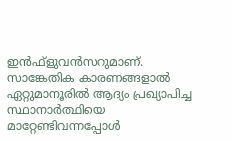ഇന്‍ഫ്ളുവന്‍സറുമാണ്. സാങ്കേതിക കാരണങ്ങളാല്‍ ഏറ്റുമാനൂരില്‍ ആദ്യം പ്രഖ്യാപിച്ച സ്ഥാനാര്‍ത്ഥിയെ മാറ്റേണ്ടിവന്നപ്പോള്‍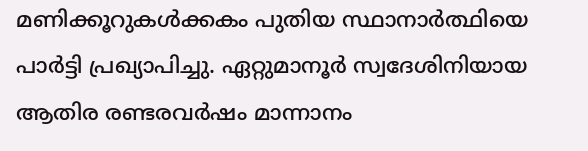മണിക്കൂറുകള്‍ക്കകം പുതിയ സ്ഥാനാര്‍ത്ഥിയെ പാര്‍ട്ടി പ്രഖ്യാപിച്ചു. ഏറ്റുമാനൂര്‍ സ്വദേശിനിയായ ആതിര രണ്ടരവര്‍ഷം മാന്നാനം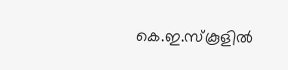കെ.ഇ.സ്‌കൂളില്‍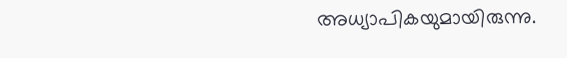അധ്യാപികയുമായിരുന്നു.